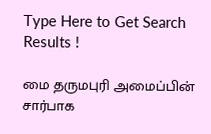Type Here to Get Search Results !

மை தருமபுரி அமைப்பின் சார்பாக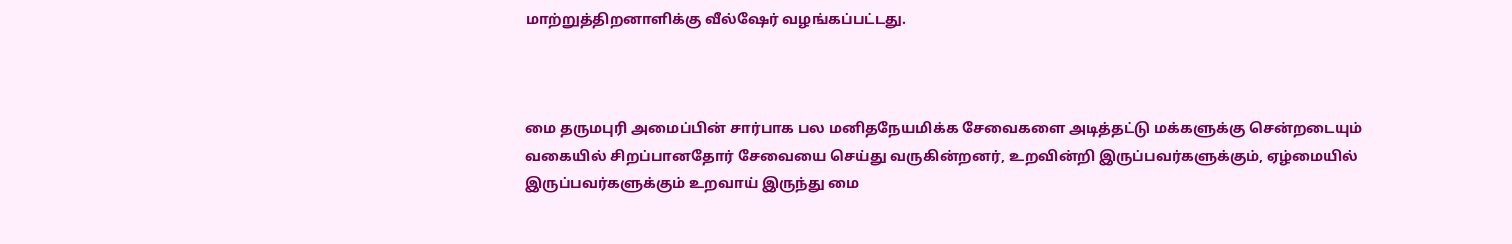மாற்றுத்திறனாளிக்கு வீல்ஷேர் வழங்கப்பட்டது.



மை தருமபுரி அமைப்பின் சார்பாக பல மனிதநேயமிக்க சேவைகளை அடித்தட்டு மக்களுக்கு சென்றடையும் வகையில் சிறப்பானதோர் சேவையை செய்து வருகின்றனர், உறவின்றி இருப்பவர்களுக்கும், ஏழ்மையில் இருப்பவர்களுக்கும் உறவாய் இருந்து மை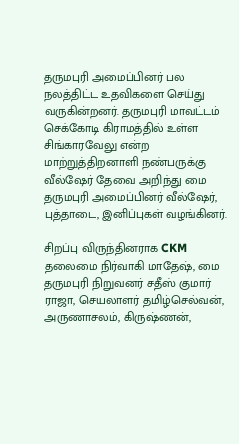தருமபுரி அமைப்பினர் பல நலத்திட்ட உதவிகளை செய்து வருகின்றனர். தருமபுரி மாவட்டம் செக்கோடி கிராமத்தில் உள்ள சிங்காரவேலு என்ற மாற்றுத்திறனாளி நண்பருக்கு வீல்ஷேர் தேவை அறிந்து மை தருமபுரி அமைப்பினர் வீல்ஷேர், புத்தாடை, இனிப்புகள் வழங்கினர்.

சிறப்பு விருந்தினராக CKM தலைமை நிர்வாகி மாதேஷ், மை தருமபுரி நிறுவனர் சதீஸ் குமார் ராஜா, செயலாளர் தமிழ்செல்வன், அருணாசலம், கிருஷ்ணன்,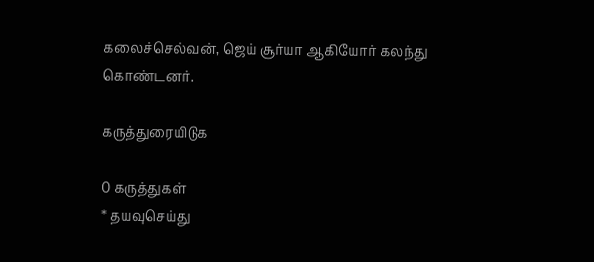கலைச்செல்வன், ஜெய் சூர்யா ஆகியோர் கலந்து கொண்டனர்.

கருத்துரையிடுக

0 கருத்துகள்
* தயவுசெய்து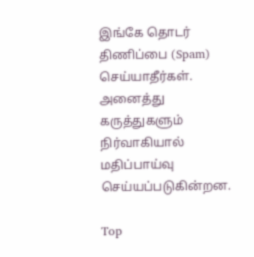இங்கே தொடர் திணிப்பை (Spam) செய்யாதீர்கள். அனைத்து கருத்துகளும் நிர்வாகியால் மதிப்பாய்வு செய்யப்படுகின்றன.

Top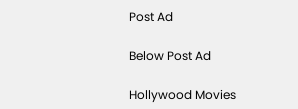Post Ad

Below Post Ad

Hollywood Movies